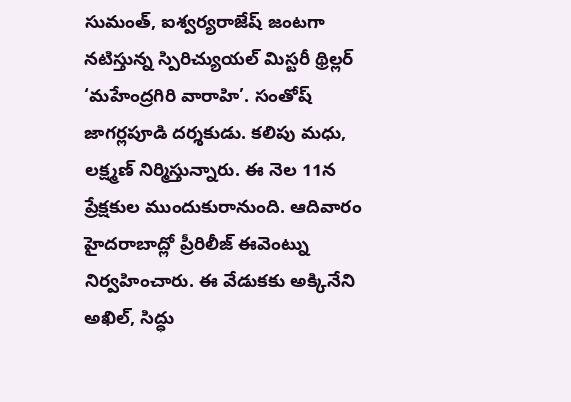సుమంత్, ఐశ్వర్యరాజేష్ జంటగా నటిస్తున్న స్పిరిచ్యుయల్ మిస్టరీ థ్రిల్లర్ ‘మహేంద్రగిరి వారాహి’. సంతోష్ జాగర్లపూడి దర్శకుడు. కలిపు మధు, లక్ష్మణ్ నిర్మిస్తున్నారు. ఈ నెల 11న ప్రేక్షకుల ముందుకురానుంది. ఆదివారం హైదరాబాద్లో ప్రీరిలీజ్ ఈవెంట్ను నిర్వహించారు. ఈ వేడుకకు అక్కినేని అఖిల్, సిద్ధు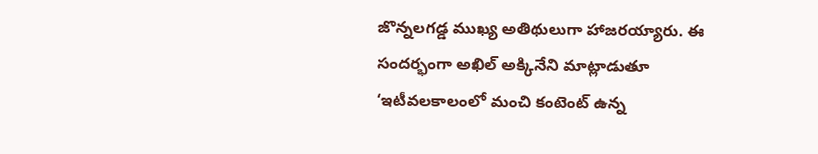జొన్నలగడ్డ ముఖ్య అతిథులుగా హాజరయ్యారు. ఈ సందర్భంగా అఖిల్ అక్కినేని మాట్లాడుతూ ‘ఇటీవలకాలంలో మంచి కంటెంట్ ఉన్న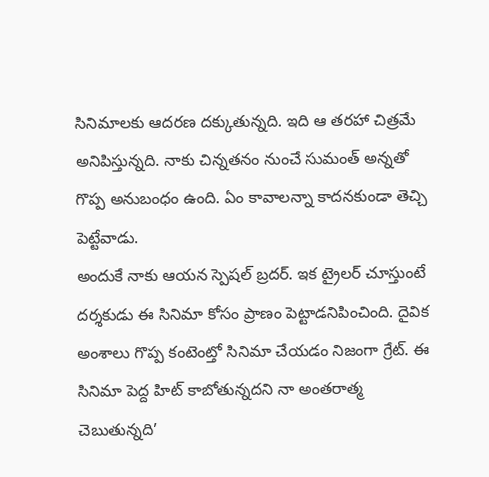సినిమాలకు ఆదరణ దక్కుతున్నది. ఇది ఆ తరహా చిత్రమే అనిపిస్తున్నది. నాకు చిన్నతనం నుంచే సుమంత్ అన్నతో గొప్ప అనుబంధం ఉంది. ఏం కావాలన్నా కాదనకుండా తెచ్చి పెట్టేవాడు.
అందుకే నాకు ఆయన స్పెషల్ బ్రదర్. ఇక ట్రైలర్ చూస్తుంటే దర్శకుడు ఈ సినిమా కోసం ప్రాణం పెట్టాడనిపించింది. దైవిక అంశాలు గొప్ప కంటెంట్తో సినిమా చేయడం నిజంగా గ్రేట్. ఈ సినిమా పెద్ద హిట్ కాబోతున్నదని నా అంతరాత్మ చెబుతున్నది’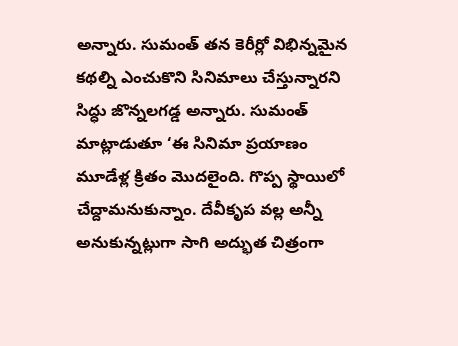అన్నారు. సుమంత్ తన కెరీర్లో విభిన్నమైన కథల్ని ఎంచుకొని సినిమాలు చేస్తున్నారని సిద్ధు జొన్నలగడ్డ అన్నారు. సుమంత్ మాట్లాడుతూ ‘ఈ సినిమా ప్రయాణం మూడేళ్ల క్రితం మొదలైంది. గొప్ప స్థాయిలో చేద్దామనుకున్నాం. దేవీకృప వల్ల అన్నీ అనుకున్నట్లుగా సాగి అద్భుత చిత్రంగా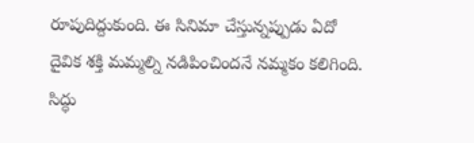రూపుదిద్దుకుంది. ఈ సినిమా చేస్తున్నప్పుడు ఏదో దైవిక శక్తి మమ్మల్ని నడిపించిందనే నమ్మకం కలిగింది. సిద్ధు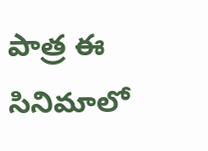పాత్ర ఈ సినిమాలో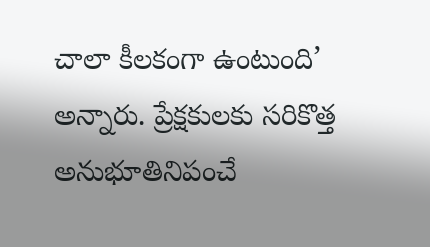చాలా కీలకంగా ఉంటుంది’ అన్నారు. ప్రేక్షకులకు సరికొత్త అనుభూతినిపంచే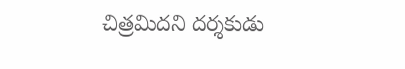చిత్రమిదని దర్శకుడు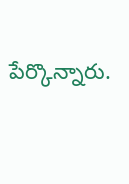పేర్కొన్నారు.